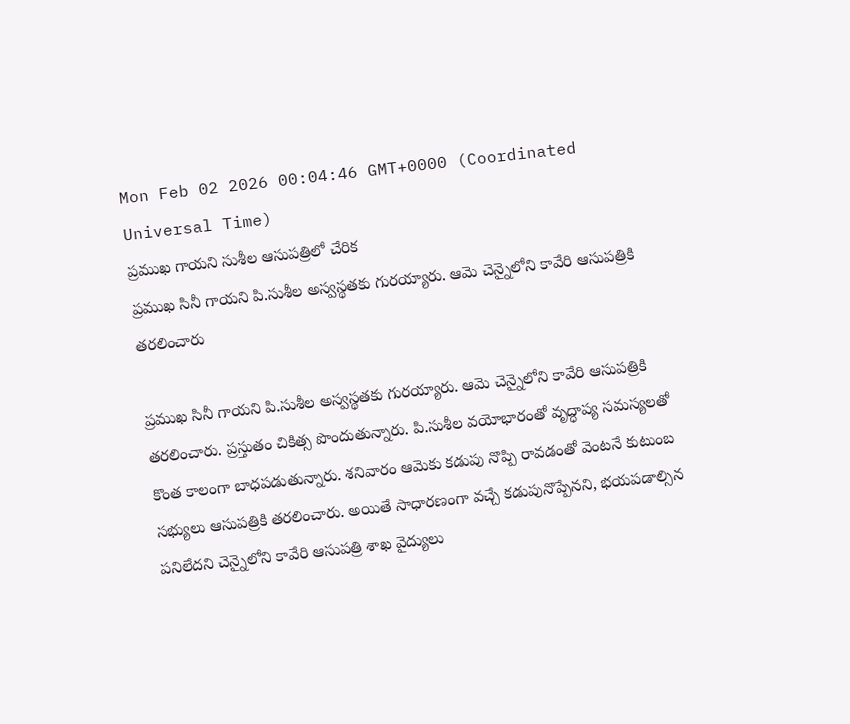Mon Feb 02 2026 00:04:46 GMT+0000 (Coordinated Universal Time)
ప్రముఖ గాయని సుశీల ఆసుపత్రిలో చేరిక
ప్రముఖ సినీ గాయని పి.సుశీల అస్వస్థతకు గురయ్యారు. ఆమె చెన్నైలోని కావేరి ఆసుపత్రికి తరలించారు

ప్రముఖ సినీ గాయని పి.సుశీల అస్వస్థతకు గురయ్యారు. ఆమె చెన్నైలోని కావేరి ఆసుపత్రికి తరలించారు. ప్రస్తుతం చికిత్స పొందుతున్నారు. పి.సుశీల వయోభారంతో వృద్ధాప్య సమస్యలతో కొంత కాలంగా బాధపడుతున్నారు. శనివారం ఆమెకు కడుపు నొప్పి రావడంతో వెంటనే కుటుంబ సభ్యులు ఆసుపత్రికి తరలించారు. అయితే సాధారణంగా వచ్చే కడుపునొప్పేనని, భయపడాల్సిన పనిలేదని చెన్నైలోని కావేరి ఆసుపత్రి శాఖ వైద్యులు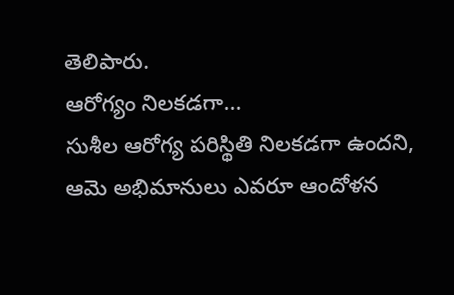తెలిపారు.
ఆరోగ్యం నిలకడగా...
సుశీల ఆరోగ్య పరిస్థితి నిలకడగా ఉందని, ఆమె అభిమానులు ఎవరూ ఆందోళన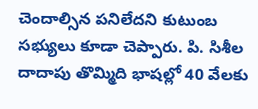చెందాల్సిన పనిలేదని కుటుంబ సభ్యులు కూడా చెప్పారు. పి. సిశీల దాదాపు తొమ్మిది భాషల్లో 40 వేలకు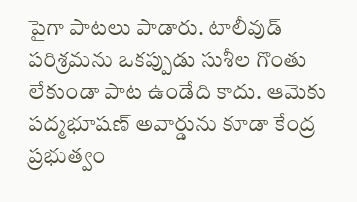పైగా పాటలు పాడారు. టాలీవుడ్ పరిశ్రమను ఒకప్పుడు సుశీల గొంతు లేకుండా పాట ఉండేది కాదు. ఆమెకు పద్మభూషణ్ అవార్డును కూడా కేంద్ర ప్రభుత్వం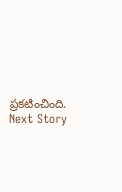ప్రకటించింది.
Next Story